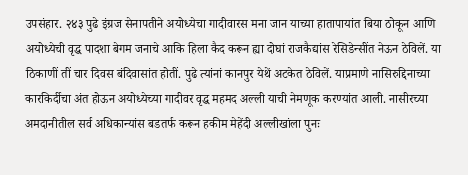उपसंहार. २४३ पुढे इंग्रज सेनापतीने अयोध्येचा गादीवारस मना जान याच्या हातापायांत बिया ठोकून आणि अयोध्येची वृद्ध पादशा बेगम जनाचे आकि हिला कैद करून ह्या दोघां राजकैद्यांस रेसिडेन्सींत नेऊन ठेविलें. या ठिकाणीं तीं चार दिवस बंदिवासांत होतीं. पुढे त्यांनां कानपुर येथें अटकेत ठेविलें. याप्रमाणे नासिरुद्दिनाच्या कारकिर्दीचा अंत होऊन अयोध्येच्या गादीवर वृद्ध महमद अल्ली याची नेमणूक करण्यांत आली. नासीरच्या अमदानीतील सर्व अधिकान्यांस बडतर्फ करून हकीम मेहेंदी अल्लीखांला पुनः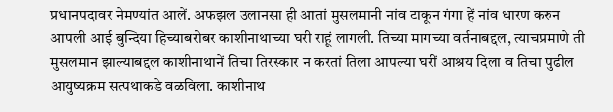प्रधानपदावर नेमण्यांत आलें. अफझल उलानसा ही आतां मुसलमानी नांव टाकून गंगा हें नांव धारण करुन आपली आई बुन्दिया हिच्याबरोबर काशीनाथाच्या घरी राहूं लागली. तिच्या मागच्या वर्तनाबद्दल, त्याचप्रमाणे ती मुसलमान झाल्याबद्दल काशीनाथानें तिचा तिरस्कार न करतां तिला आपल्या घरीं आश्रय दिला व तिचा पुढील आयुष्यक्रम सत्पथाकडे वळविला. काशीनाथ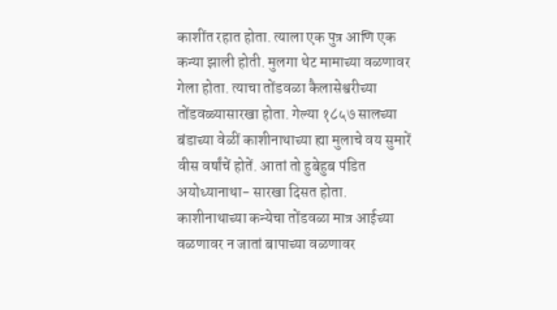काशींत रहात होता. त्याला एक पुत्र आणि एक कन्या झाली होती. मुलगा थेट मामाच्या वळणावर गेला होता. त्याचा तोंडवळा कैलासेश्वरीच्या तोंडवळ्यासारखा होता. गेल्या १८५७ सालच्या बंडाच्या वेळीं काशीनाथाच्या ह्या मुलाचे वय सुमारें वीस वर्षांचें होतें. आतां तो हुबेहुब पंडित अयोध्यानाथा- सारखा दिसत होता. काशीनाथाच्या कन्येचा तोंडवळा मात्र आईच्या वळणावर न जातां बापाच्या वळणावर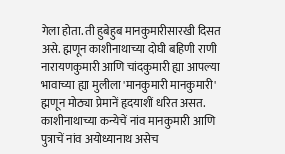गेला होता. ती हुबेहुब मानकुमारीसारखी दिसत असे. ह्मणून काशीनाथाच्या दोघी बहिणी राणी नारायणकुमारी आणि चांदकुमारी ह्या आपल्या भावाच्या ह्या मुलीला 'मानकुमारी मानकुमारी' ह्मणून मोठ्या प्रेमानें हृदयाशीं धरित असत. काशीनाथाच्या कन्येचें नांव मानकुमारी आणि पुत्राचें नांव अयोध्यानाथ असेच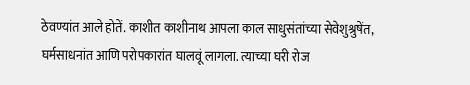ठेवण्यांत आले होतें. काशीत काशीनाथ आपला काल साधुसंतांच्या सेवेशुश्रुषेंत, घर्मसाधनांत आणि परोपकारांत घालवूं लागला. त्याच्या घरी रोज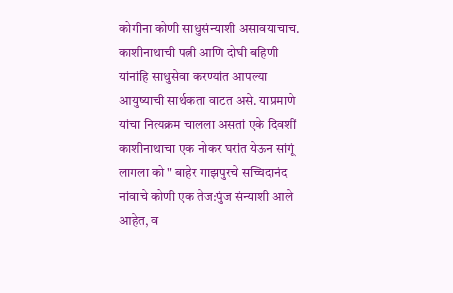कोगीना कोणी साधुसंन्याशी असावयाचाच. काशीनाथाची पत्नी आणि दोघी बहिणी यांनांहि साधुसेवा करण्यांत आपल्या आयुष्याची सार्थकता वाटत असे. याप्रमाणे यांचा नित्यक्रम चालला असतां एके दिवशीं काशीनाथाचा एक नोकर घरांत येऊन सांगूं लागला को " बाहेर गाझपुरचे सच्चिदानंद नांवाचे कोणी एक तेज:पुंज संन्याशी आले आहेत, व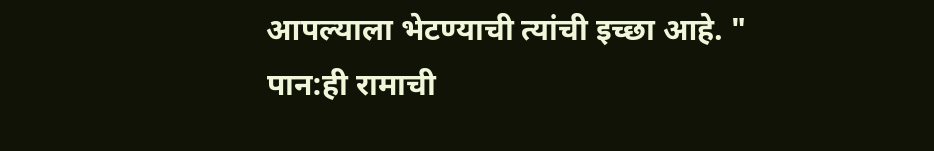आपल्याला भेटण्याची त्यांची इच्छा आहे. "
पान:ही रामाची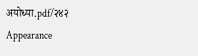अयोध्या.pdf/२४२
Appearance